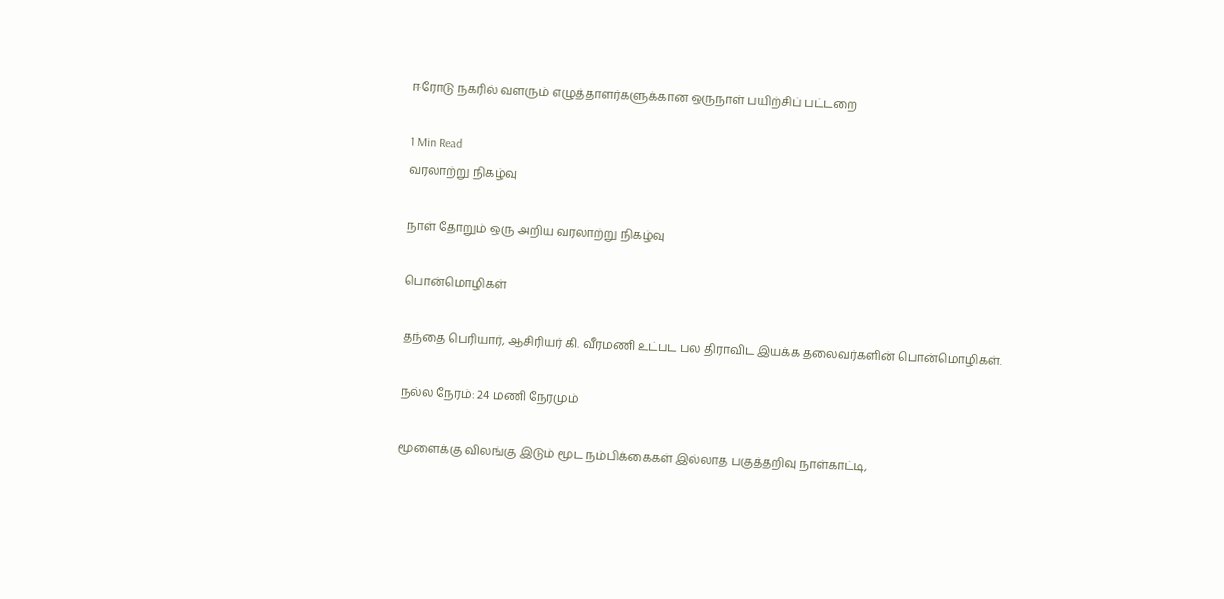ஈரோடு நகரில் வளரும் எழுத்தாளர்களுக்கான ஒருநாள் பயிற்சிப் பட்டறை

1 Min Read
வரலாற்று நிகழ்வு

நாள் தோறும் ஒரு அறிய வரலாற்று நிகழ்வு

பொன்மொழிகள்

தந்தை பெரியார், ஆசிரியர் கி. வீரமணி உட்பட பல திராவிட இயக்க தலைவர்களின் பொன்மொழிகள்.

நல்ல நேரம்: 24 மணி நேரமும்

மூளைக்கு விலங்கு இடும் மூட நம்பிக்கைகள் இல்லாத பகுத்தறிவு நாள்காட்டி,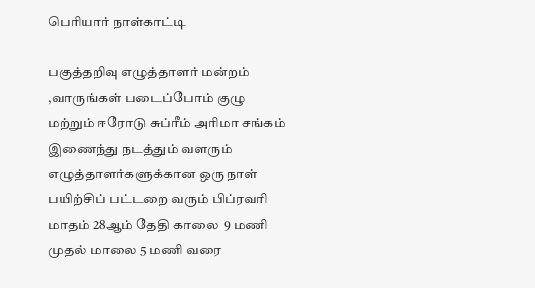பெரியார் நாள்காட்டி

பகுத்தறிவு எழுத்தாளர் மன்றம் ,வாருங்கள் படைப்போம் குழு மற்றும் ஈரோடு சுப்ரீம் அரிமா சங்கம் இணைந்து நடத்தும் வளரும் எழுத்தாளர்களுக்கான ஒரு நாள் பயிற்சிப் பட்டறை வரும் பிப்ரவரி மாதம் 28ஆம் தேதி காலை  9 மணி முதல் மாலை 5 மணி வரை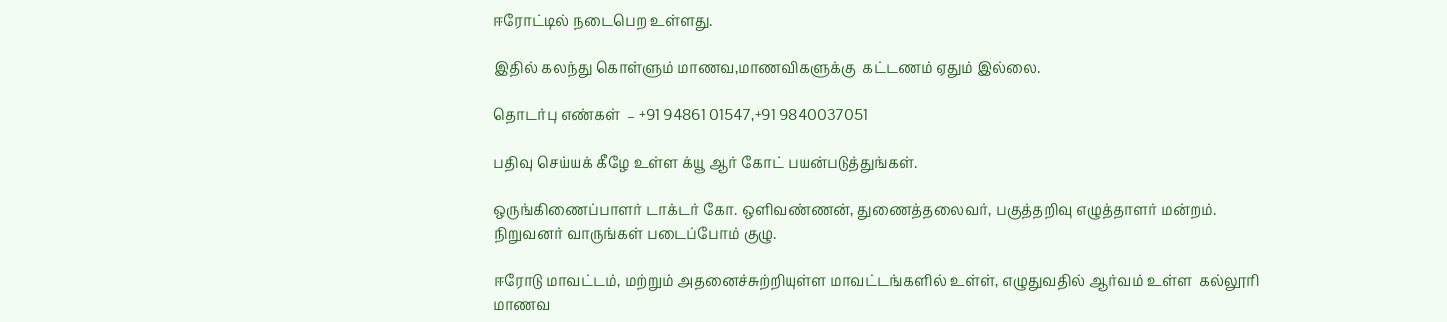ஈரோட்டில் நடைபெற உள்ளது.

இதில் கலந்து கொள்ளும் மாணவ,மாணவிகளுக்கு  கட்டணம் ஏதும் இல்லை.

தொடர்பு எண்கள்  – +91 94861 01547,+91 9840037051

பதிவு செய்யக் கீழே உள்ள க்யூ ஆர் கோட் பயன்படுத்துங்கள்.

ஒருங்கிணைப்பாளர் டாக்டர் கோ. ஒளிவண்ணன், துணைத்தலைவர், பகுத்தறிவு எழுத்தாளர் மன்றம்.  நிறுவனர் வாருங்கள் படைப்போம் குழு.

ஈரோடு மாவட்டம், மற்றும் அதனைச்சுற்றியுள்ள மாவட்டங்களில் உள்ள், எழுதுவதில் ஆர்வம் உள்ள  கல்லூரி மாணவ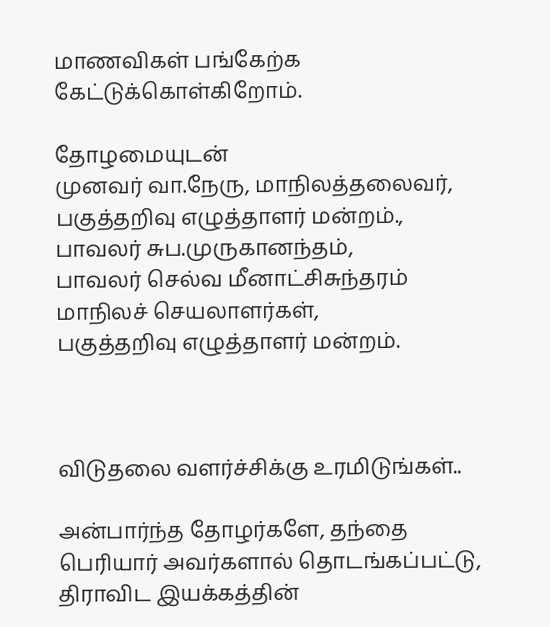மாணவிகள் பங்கேற்க கேட்டுக்கொள்கிறோம்.

தோழமையுடன்
முனவர் வா.நேரு, மாநிலத்தலைவர்,
பகுத்தறிவு எழுத்தாளர் மன்றம்.,
பாவலர் சுப.முருகானந்தம்,
பாவலர் செல்வ மீனாட்சிசுந்தரம்
மாநிலச் செயலாளர்கள்,
பகுத்தறிவு எழுத்தாளர் மன்றம்.



விடுதலை வளர்ச்சிக்கு உரமிடுங்கள்..

அன்பார்ந்த தோழர்களே, தந்தை பெரியார் அவர்களால் தொடங்கப்பட்டு, திராவிட இயக்கத்தின்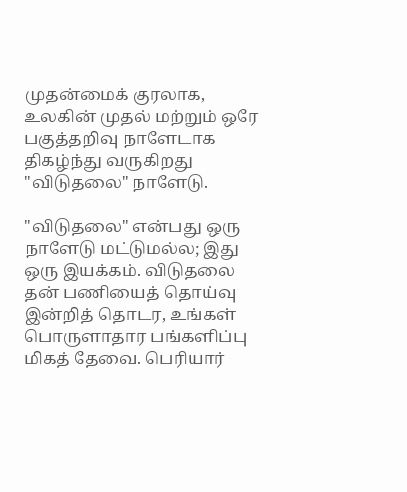முதன்மைக் குரலாக, உலகின் முதல் மற்றும் ஒரே பகுத்தறிவு நாளேடாக திகழ்ந்து வருகிறது "விடுதலை" நாளேடு.

"விடுதலை" என்பது ஒரு நாளேடு மட்டுமல்ல; இது ஒரு இயக்கம். விடுதலை தன் பணியைத் தொய்வு இன்றித் தொடர, உங்கள் பொருளாதார பங்களிப்பு மிகத் தேவை. பெரியார்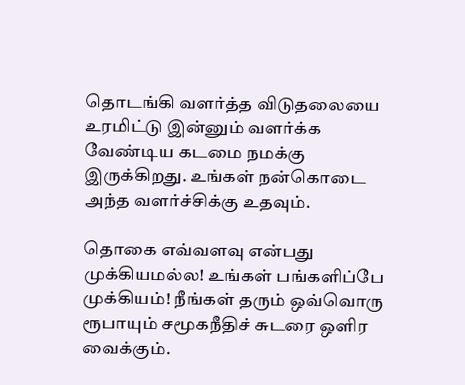தொடங்கி வளர்த்த விடுதலையை உரமிட்டு இன்னும் வளர்க்க வேண்டிய கடமை நமக்கு இருக்கிறது. உங்கள் நன்கொடை அந்த வளர்ச்சிக்கு உதவும்.

தொகை எவ்வளவு என்பது முக்கியமல்ல! உங்கள் பங்களிப்பே முக்கியம்! நீங்கள் தரும் ஒவ்வொரு ரூபாயும் சமூகநீதிச் சுடரை ஒளிர வைக்கும்.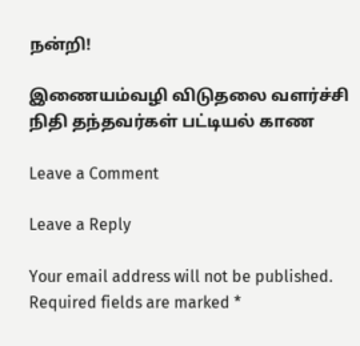நன்றி!

இணையம்வழி விடுதலை வளர்ச்சி நிதி தந்தவர்கள் பட்டியல் காண

Leave a Comment

Leave a Reply

Your email address will not be published. Required fields are marked *